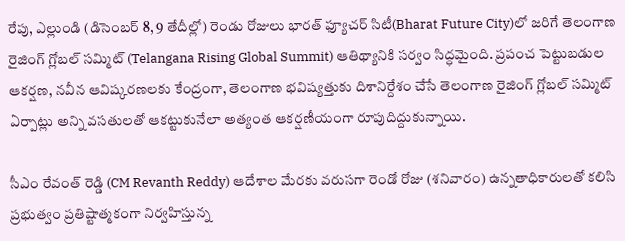రేపు, ఎల్లుండి (డిసెంబర్ 8, 9 తేదీల్లో) రెండు రోజులు భారత్ ఫ్యూచర్ సిటీ(Bharat Future City)లో జరిగే తెలంగాణ రైజింగ్ గ్లోబల్ సమ్మిట్ (Telangana Rising Global Summit) ఆతిథ్యానికి సర్వం సిద్ధమైంది. ప్రపంచ పెట్టుబడుల ఆకర్షణ, నవీన ఆవిష్కరణలకు కేంద్రంగా, తెలంగాణ భవిష్యత్తుకు దిశానిర్దేశం చేసే తెలంగాణ రైజింగ్ గ్లోబల్ సమ్మిట్ ఏర్పాట్లు అన్ని వసతులతో ఆకట్టుకునేలా అత్యంత ఆకర్షణీయంగా రూపుదిద్దుకున్నాయి.

సీఎం రేవంత్ రెడ్డి (CM Revanth Reddy) ఆదేశాల మేరకు వరుసగా రెండో రోజు (శనివారం) ఉన్నతాధికారులతో కలిసి ప్రభుత్వం ప్రతిష్టాత్మకంగా నిర్వహిస్తున్న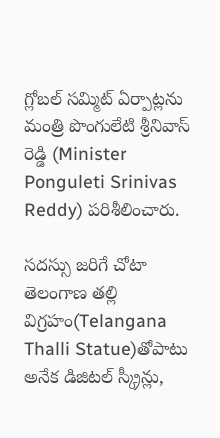గ్లోబల్ సమ్మిట్ ఏర్పాట్లను మంత్రి పొంగులేటి శ్రీనివాస్ రెడ్డి (Minister Ponguleti Srinivas Reddy) పరిశీలించారు.

సదస్సు జరిగే చోటా తెలంగాణ తల్లి విగ్రహం(Telangana Thalli Statue)తోపాటు అనేక డిజిటల్ స్క్రీన్లు,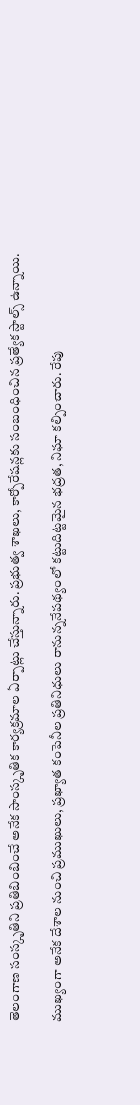తెలంగాణ సంస్కృతిని ప్రతిబింబించే అనేక సాంస్కృతిక కార్యక్రమాల ఏర్పాట్లు చేస్తున్నారు. ప్రభుత్వ శాఖలు, కార్పోరేషన్లకు సంబంధించిన ప్రత్యేక స్టాల్స్ ఉన్నాయి.

ముఖ్యంగా అనేక దేశాల నుంచి ప్రముఖులు, ప్రఖ్యాత కంపెనీల ప్రతినిధులు రానున్ననేపథ్యంలో కట్టుదిట్టమైన భద్రత, నిఘా కల్పించారు. రేపు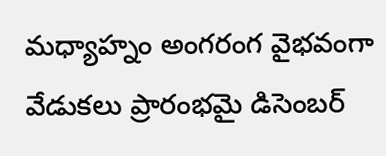మధ్యాహ్నం అంగరంగ వైభవంగా వేడుకలు ప్రారంభమై డిసెంబర్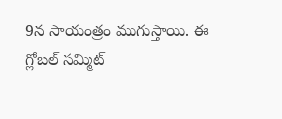9న సాయంత్రం ముగుస్తాయి. ఈ గ్లోబల్ సమ్మిట్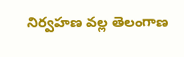నిర్వహణ వల్ల తెలంగాణ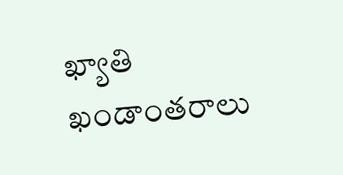ఖ్యాతి ఖండాంతరాలు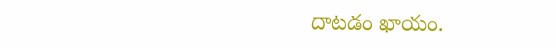దాటడం ఖాయం.